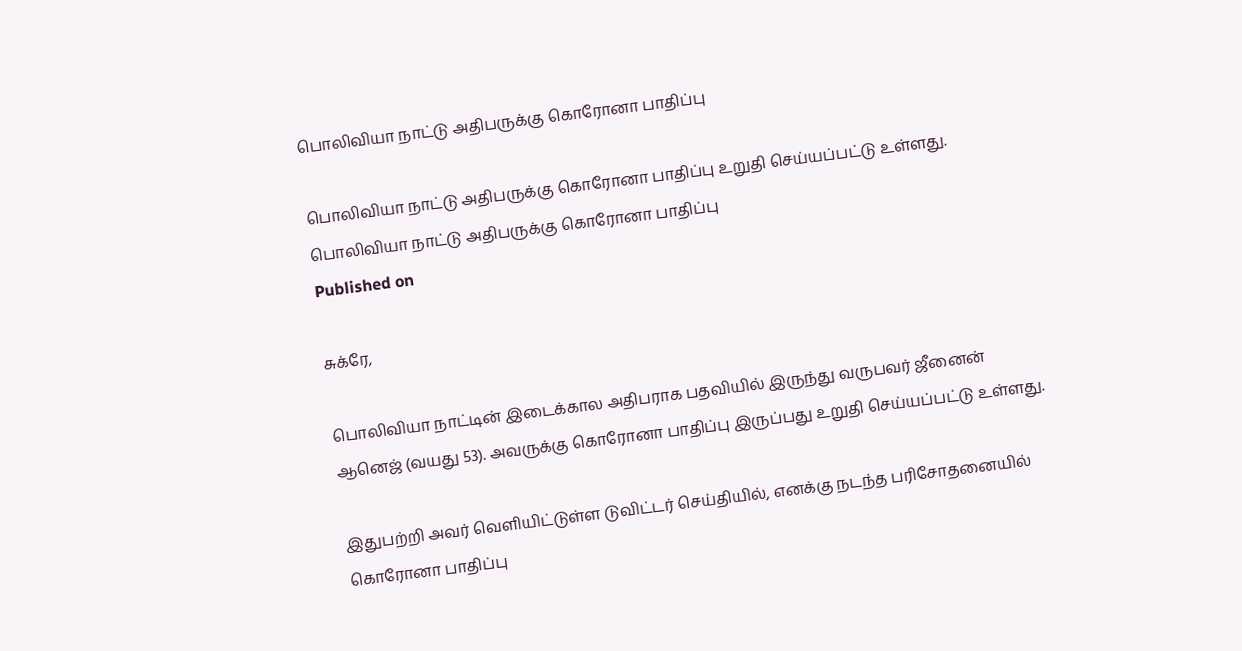பொலிவியா நாட்டு அதிபருக்கு கொரோனா பாதிப்பு

பொலிவியா நாட்டு அதிபருக்கு கொரோனா பாதிப்பு உறுதி செய்யப்பட்டு உள்ளது.
பொலிவியா நாட்டு அதிபருக்கு கொரோனா பாதிப்பு
Published on

சுக்ரே,

பொலிவியா நாட்டின் இடைக்கால அதிபராக பதவியில் இருந்து வருபவர் ஜீனைன் ஆனெஜ் (வயது 53). அவருக்கு கொரோனா பாதிப்பு இருப்பது உறுதி செய்யப்பட்டு உள்ளது.

இதுபற்றி அவர் வெளியிட்டுள்ள டுவிட்டர் செய்தியில், எனக்கு நடந்த பரிசோதனையில் கொரோனா பாதிப்பு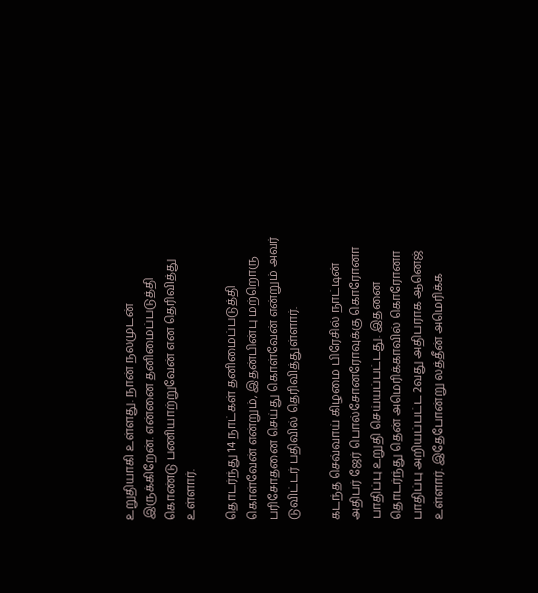உறுதியாகி உள்ளது. நான் நலமுடன் இருக்கிறேன். என்னை தனிமைப்படுத்தி கொண்டு பணியாற்றுவேன் என தெரிவித்து உள்ளார்.

தொடர்ந்து 14 நாட்கள் தனிமைப்படுத்தி கொள்வேன் என்றும், இதன்பின்பு மற்றொரு பரிசோதனை செய்து கொள்வேன் என்றும் அவர் டுவிட்டர் பதிவில் தெரிவித்துள்ளார்.

கடந்த செவ்வாய் கிழமை பிரேசில் நாட்டின் அதிபர் ஜேர் பொல்சோனரோவுக்கு கொரோனா பாதிப்பு உறுதி செய்யப்பட்டது. இதனை தொடர்ந்து தென் அமெரிக்காவில் கொரோனா பாதிப்பு அறியப்பட்ட 2வது அதிபராக ஆனெஜ் உள்ளார். இதேபோன்று லத்தீன் அமெரிக்க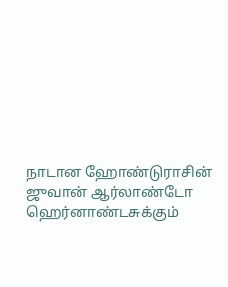நாடான ஹோண்டுராசின் ஜுவான் ஆர்லாண்டோ ஹெர்னாண்டசுக்கும்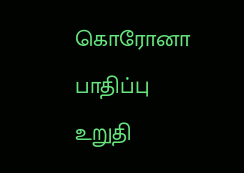கொரோனா பாதிப்பு உறுதி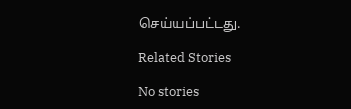செய்யப்பட்டது.

Related Stories

No stories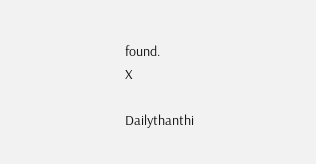found.
X

Dailythanthi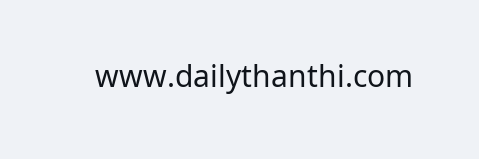www.dailythanthi.com